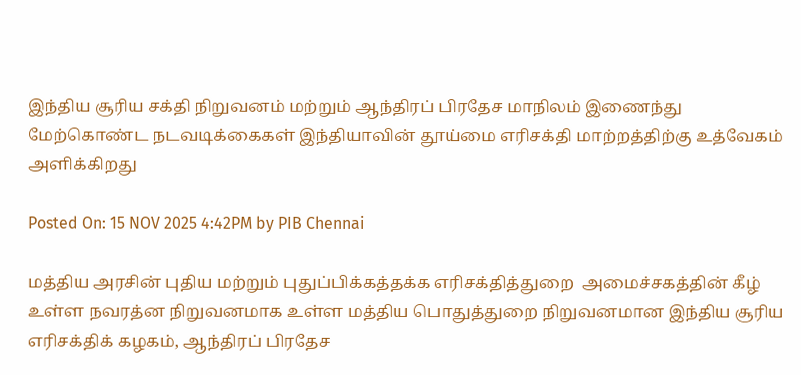இந்திய சூரிய சக்தி நிறுவனம் மற்றும் ஆந்திரப் பிரதேச மாநிலம் இணைந்து மேற்கொண்ட நடவடிக்கைகள் இந்தியாவின் தூய்மை எரிசக்தி மாற்றத்திற்கு உத்வேகம் அளிக்கிறது

Posted On: 15 NOV 2025 4:42PM by PIB Chennai

மத்திய அரசின் புதிய மற்றும் புதுப்பிக்கத்தக்க எரிசக்தித்துறை  அமைச்சகத்தின் கீழ் உள்ள நவரத்ன நிறுவனமாக உள்ள மத்திய பொதுத்துறை நிறுவனமான இந்திய சூரிய எரிசக்திக் கழகம், ஆந்திரப் பிரதேச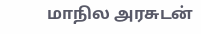மாநில அரசுடன்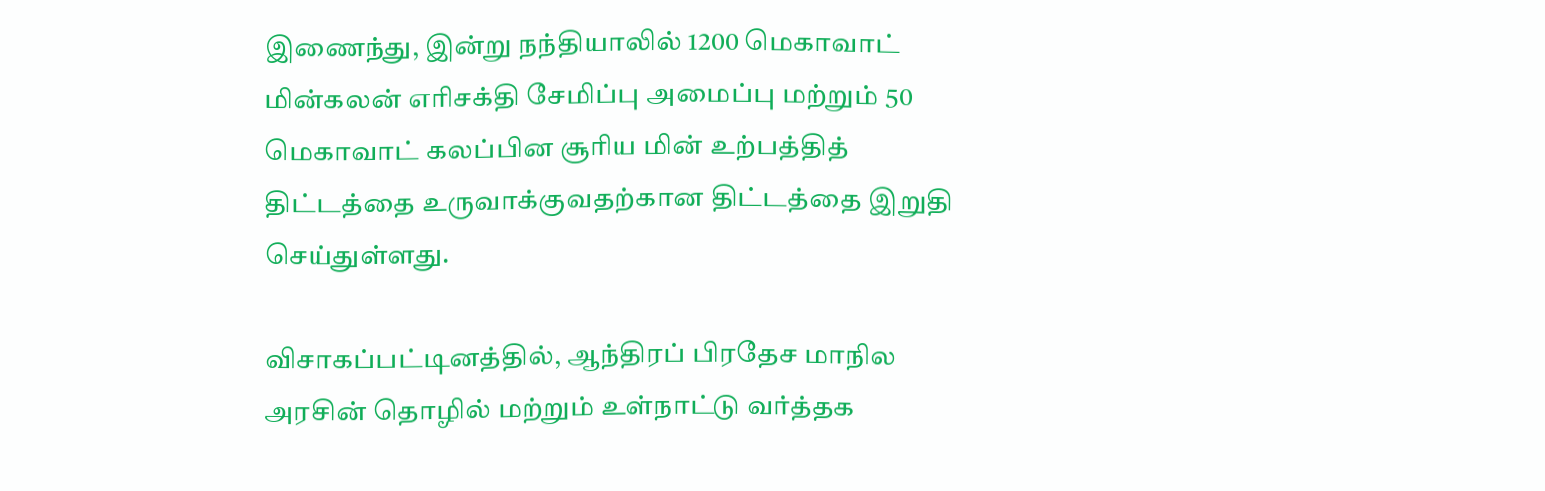இணைந்து, இன்று நந்தியாலில் 1200 மெகாவாட் மின்கலன் எரிசக்தி சேமிப்பு அமைப்பு மற்றும் 50 மெகாவாட் கலப்பின சூரிய மின் உற்பத்தித் திட்டத்தை உருவாக்குவதற்கான திட்டத்தை இறுதி செய்துள்ளது.

விசாகப்பட்டினத்தில், ஆந்திரப் பிரதேச மாநில அரசின் தொழில் மற்றும் உள்நாட்டு வர்த்தக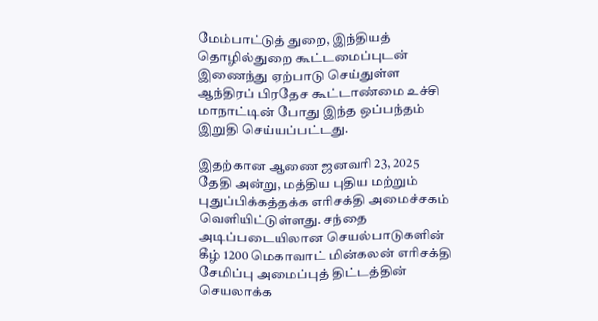மேம்பாட்டுத் துறை, இந்தியத் தொழில்துறை கூட்டமைப்புடன்  இணைந்து ஏற்பாடு செய்துள்ள  ஆந்திரப் பிரதேச கூட்டாண்மை உச்சி மாநாட்டின் போது இந்த ஒப்பந்தம்  இறுதி செய்யப்பட்டது.

இதற்கான ஆணை ஜனவரி 23, 2025 தேதி அன்று, மத்திய புதிய மற்றும் புதுப்பிக்கத்தக்க எரிசக்தி அமைச்சகம் வெளியிட்டுள்ளது. சந்தை அடிப்படையிலான செயல்பாடுகளின் கீழ் 1200 மெகாவாட் மின்கலன் எரிசக்தி சேமிப்பு அமைப்புத் திட்டத்தின் செயலாக்க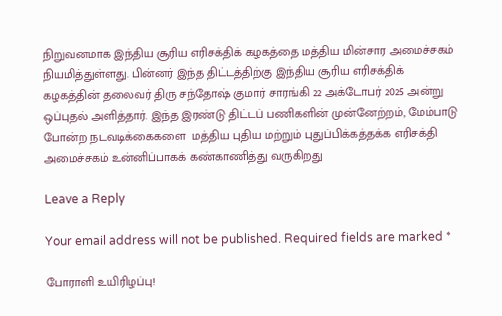நிறுவனமாக இந்திய சூரிய எரிசக்திக் கழகத்தை மத்திய மின்சார அமைச்சகம் நியமித்துள்ளது. பின்னர் இந்த திட்டத்திற்கு இந்திய சூரிய எரிசக்திக் கழகத்தின் தலைவர் திரு சந்தோஷ் குமார் சாரங்கி 22 அக்டோபர் 2025 அன்று ஒப்புதல் அளித்தார். இந்த இரண்டு திட்டப் பணிகளின் முன்னேற்றம், மேம்பாடு போன்ற நடவடிக்கைகளை  மத்திய புதிய மற்றும் புதுப்பிக்கத்தக்க எரிசக்தி அமைச்சகம் உன்னிப்பாகக் கண்காணித்து வருகிறது

Leave a Reply

Your email address will not be published. Required fields are marked *

போராளி உயிரிழப்பு!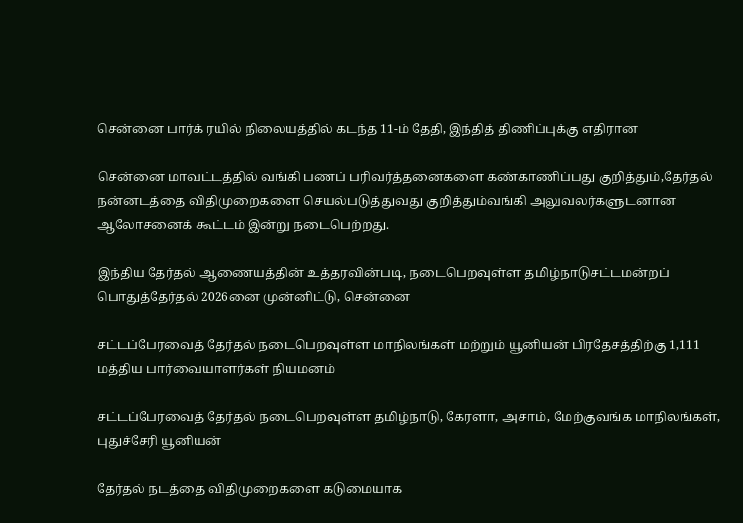சென்னை பார்க் ரயில் நிலையத்தில் கடந்த 11-ம் தேதி, இந்தித் திணிப்புக்கு எதிரான

சென்னை மாவட்டத்தில் வங்கி பணப் பரிவர்த்தனைகளை கண்காணிப்பது குறித்தும்,தேர்தல் நன்னடத்தை விதிமுறைகளை செயல்படுத்துவது குறித்தும்வங்கி அலுவலர்களுடனான ஆலோசனைக் கூட்டம் இன்று நடைபெற்றது.

இந்திய தேர்தல் ஆணையத்தின் உத்தரவின்படி, நடைபெறவுள்ள தமிழ்நாடுசட்டமன்றப் பொதுத்தேர்தல் 2026னை முன்னிட்டு, சென்னை

சட்டப்பேரவைத் தேர்தல் நடைபெறவுள்ள மாநிலங்கள் மற்றும் யூனியன் பிரதேசத்திற்கு 1,111 மத்திய பார்வையாளர்கள் நியமனம்

சட்டப்பேரவைத் தேர்தல் நடைபெறவுள்ள தமிழ்நாடு, கேரளா, அசாம், மேற்குவங்க மாநிலங்கள், புதுச்சேரி யூனியன்

தேர்தல் நடத்தை விதிமுறைகளை கடுமையாக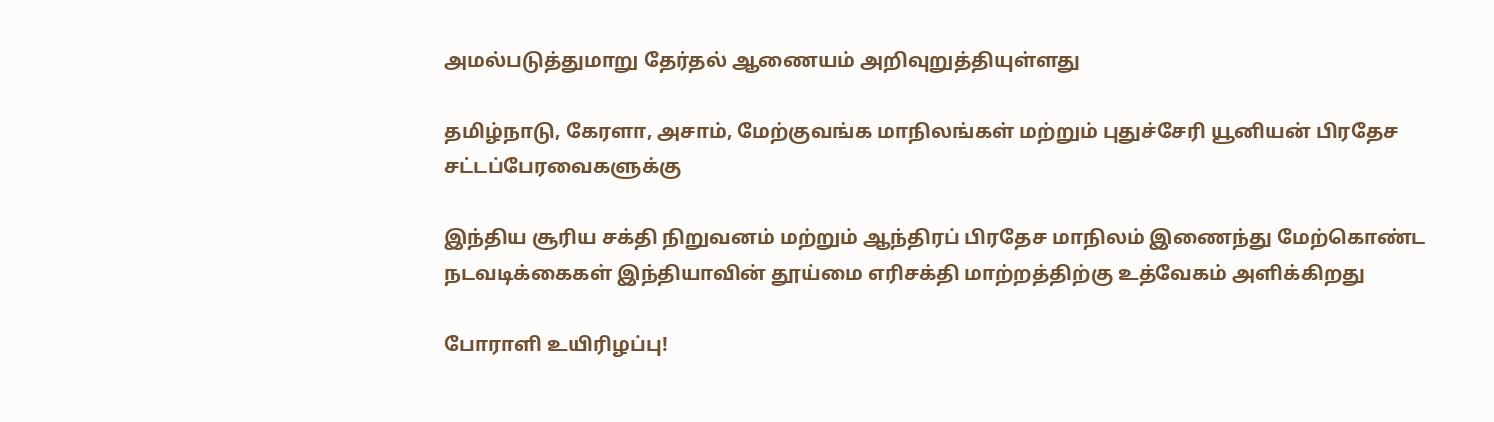அமல்படுத்துமாறு தேர்தல் ஆணையம் அறிவுறுத்தியுள்ளது

தமிழ்நாடு, கேரளா, அசாம், மேற்குவங்க மாநிலங்கள் மற்றும் புதுச்சேரி யூனியன் பிரதேச சட்டப்பேரவைகளுக்கு

இந்திய சூரிய சக்தி நிறுவனம் மற்றும் ஆந்திரப் பிரதேச மாநிலம் இணைந்து மேற்கொண்ட நடவடிக்கைகள் இந்தியாவின் தூய்மை எரிசக்தி மாற்றத்திற்கு உத்வேகம் அளிக்கிறது

போராளி உயிரிழப்பு!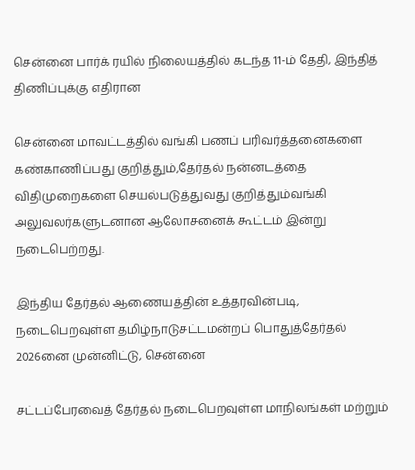சென்னை பார்க் ரயில் நிலையத்தில் கடந்த 11-ம் தேதி, இந்தித் திணிப்புக்கு எதிரான

சென்னை மாவட்டத்தில் வங்கி பணப் பரிவர்த்தனைகளை கண்காணிப்பது குறித்தும்,தேர்தல் நன்னடத்தை விதிமுறைகளை செயல்படுத்துவது குறித்தும்வங்கி அலுவலர்களுடனான ஆலோசனைக் கூட்டம் இன்று நடைபெற்றது.

இந்திய தேர்தல் ஆணையத்தின் உத்தரவின்படி, நடைபெறவுள்ள தமிழ்நாடுசட்டமன்றப் பொதுத்தேர்தல் 2026னை முன்னிட்டு, சென்னை

சட்டப்பேரவைத் தேர்தல் நடைபெறவுள்ள மாநிலங்கள் மற்றும்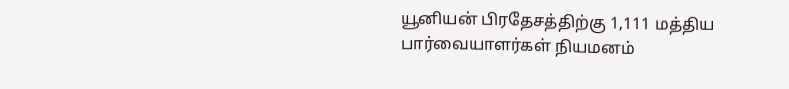யூனியன் பிரதேசத்திற்கு 1,111 மத்திய பார்வையாளர்கள் நியமனம்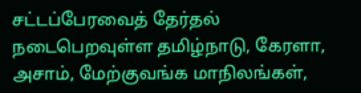சட்டப்பேரவைத் தேர்தல் நடைபெறவுள்ள தமிழ்நாடு, கேரளா, அசாம், மேற்குவங்க மாநிலங்கள்,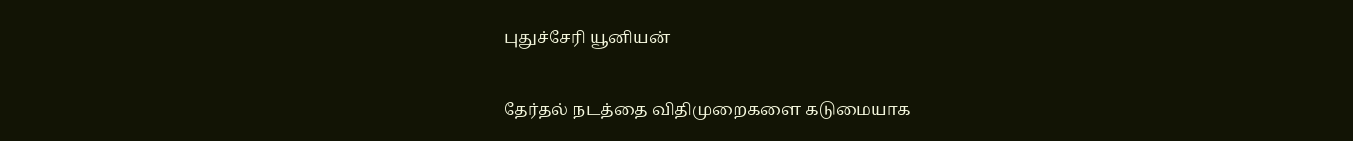புதுச்சேரி யூனியன்

தேர்தல் நடத்தை விதிமுறைகளை கடுமையாக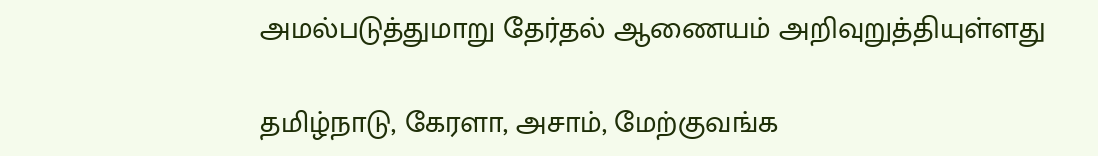அமல்படுத்துமாறு தேர்தல் ஆணையம் அறிவுறுத்தியுள்ளது

தமிழ்நாடு, கேரளா, அசாம், மேற்குவங்க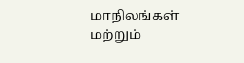மாநிலங்கள் மற்றும்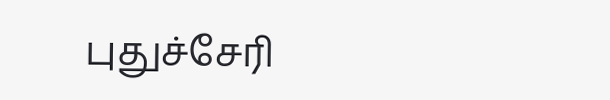புதுச்சேரி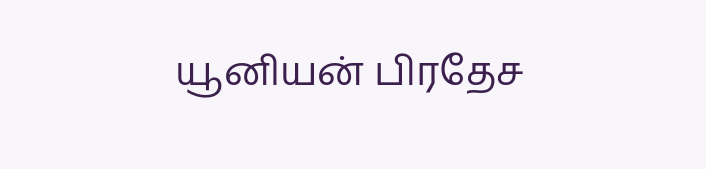யூனியன் பிரதேச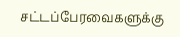சட்டப்பேரவைகளுக்கு